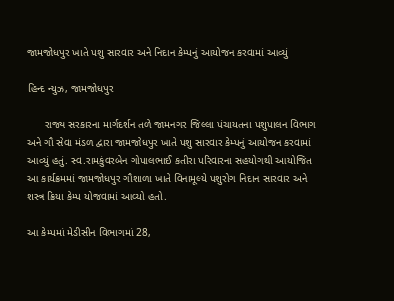જામજોધપુર ખાતે પશુ સારવાર અને નિદાન કેમ્પનું આયોજન કરવામાં આવ્યું

હિન્દ ન્યુઝ, જામજોધપુર

      રાજ્ય સરકારના માર્ગદર્શન તળે જામનગર જિલ્લા પંચાયતના પશુપાલન વિભાગ અને ગૌ સેવા મંડળ દ્વારા જામજોધપુર ખાતે પશુ સારવાર કેમ્પનું આયોજન કરવામાં આવ્યું હતું. સ્વ.રામકુંવરબેન ગોપાલભાઈ કતીરા પરિવારના સહયોગથી આયોજિત આ કાર્યક્રમમાં જામજોધપુર ગૌશાળા ખાતે વિનામૂલ્યે પશુરોગ નિદાન સારવાર અને શસ્ત્ર ક્રિયા કેમ્પ યોજવામાં આવ્યો હતો.

આ કેમ્પમાં મેડીસીન વિભાગમાં 28,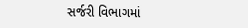સર્જરી વિભાગમાં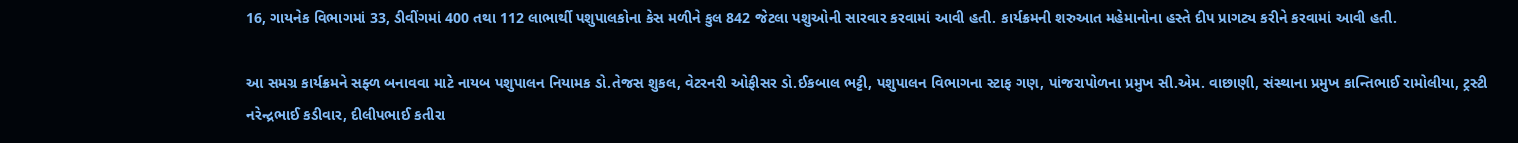16, ગાયનેક વિભાગમાં 33, ડીવીંગમાં 400 તથા 112 લાભાર્થી પશુપાલકોના કેસ મળીને કુલ 842 જેટલા પશુઓની સારવાર કરવામાં આવી હતી. કાર્યક્રમની શરુઆત મહેમાનોના હસ્તે દીપ પ્રાગટ્ય કરીને કરવામાં આવી હતી.

આ સમગ્ર કાર્યક્રમને સફ્ળ બનાવવા માટે નાયબ પશુપાલન નિયામક ડો.તેજસ શુકલ, વેટરનરી ઓફીસર ડો.ઈકબાલ ભટ્ટી, પશુપાલન વિભાગના સ્ટાફ ગણ, પાંજરાપોળના પ્રમુખ સી.એમ. વાછાણી, સંસ્થાના પ્રમુખ કાન્તિભાઈ રામોલીયા, ટ્રસ્ટી નરેન્દ્રભાઈ કડીવાર, દીલીપભાઈ કતીરા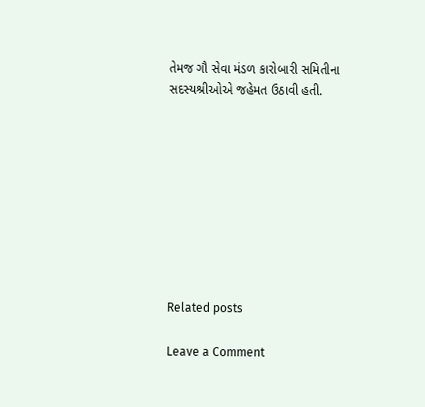તેમજ ગૌ સેવા મંડળ કારોબારી સમિતીના સદસ્યશ્રીઓએ જહેમત ઉઠાવી હતી.









Related posts

Leave a Comment